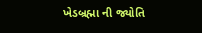ખેડબ્રહ્મા ની જ્યોતિ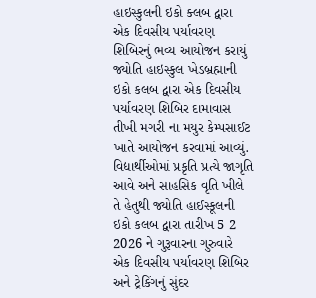હાઇસ્કુલની ઇકો ક્લબ દ્વારા એક દિવસીય પર્યાવરણ શિબિરનું ભવ્ય આયોજન કરાયું
જ્યોતિ હાઇસ્કુલ ખેડબ્રહ્માની ઇકો કલબ દ્વારા એક દિવસીય પર્યાવરણ શિબિર દામાવાસ તીખી મગરી ના મયુર કેમ્પસાઈટ ખાતે આયોજન કરવામાં આવ્યું.
વિદ્યાર્થીઓમાં પ્રકૃતિ પ્રત્યે જાગૃતિ આવે અને સાહસિક વૃતિ ખીલે તે હેતુથી જ્યોતિ હાઈસ્કૂલની ઇકો કલબ દ્વારા તારીખ 5 2 2026 ને ગુરૂવારના ગુરુવારે એક દિવસીય પર્યાવરણ શિબિર અને ટ્રેકિંગનું સુંદર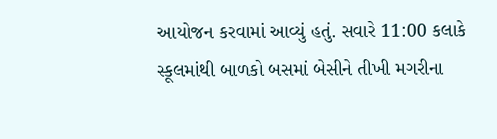આયોજન કરવામાં આવ્યું હતું. સવારે 11:00 કલાકે સ્કૂલમાંથી બાળકો બસમાં બેસીને તીખી મગરીના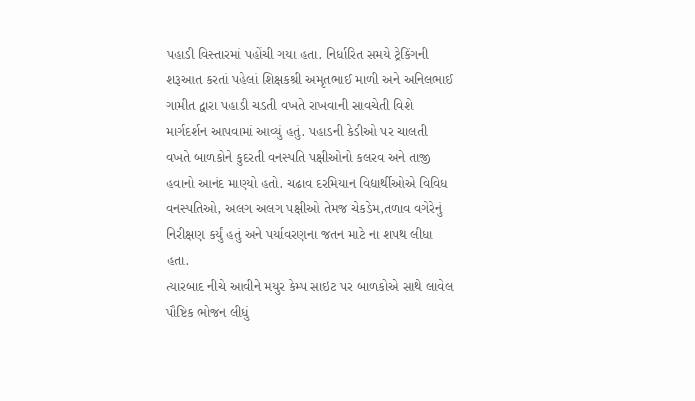પહાડી વિસ્તારમાં પહોંચી ગયા હતા. નિર્ધારિત સમયે ટ્રેકિંગની શરૂઆત કરતાં પહેલાં શિક્ષકશ્રી અમૃતભાઈ માળી અને અનિલભાઈ ગામીત દ્વારા પહાડી ચડતી વખતે રાખવાની સાવચેતી વિશે માર્ગદર્શન આપવામાં આવ્યું હતું. પહાડની કેડીઓ પર ચાલતી વખતે બાળકોને કુદરતી વનસ્પતિ પક્ષીઓનો કલરવ અને તાજી હવાનો આનંદ માણ્યો હતો. ચઢાવ દરમિયાન વિદ્યાર્થીઓએ વિવિધ વનસ્પતિઓ, અલગ અલગ પક્ષીઓ તેમજ ચેકડેમ,તળાવ વગેરેનું નિરીક્ષણ કર્યું હતું અને પર્યાવરણના જતન માટે ના શપથ લીધા હતા.
ત્યારબાદ નીચે આવીને મયુર કેમ્પ સાઇટ પર બાળકોએ સાથે લાવેલ પૌષ્ટિક ભોજન લીધું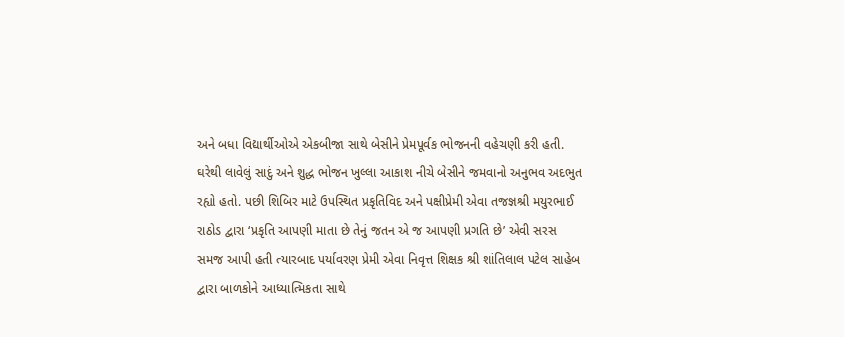અને બધા વિદ્યાર્થીઓએ એકબીજા સાથે બેસીને પ્રેમપૂર્વક ભોજનની વહેચણી કરી હતી. ઘરેથી લાવેલું સાદું અને શુદ્ધ ભોજન ખુલ્લા આકાશ નીચે બેસીને જમવાનો અનુભવ અદભુત રહ્યો હતો. પછી શિબિર માટે ઉપસ્થિત પ્રકૃતિવિદ અને પક્ષીપ્રેમી એવા તજજ્ઞશ્રી મયુરભાઈ રાઠોડ દ્વારા ‘પ્રકૃતિ આપણી માતા છે તેનું જતન એ જ આપણી પ્રગતિ છે’ એવી સરસ સમજ આપી હતી ત્યારબાદ પર્યાવરણ પ્રેમી એવા નિવૃત્ત શિક્ષક શ્રી શાંતિલાલ પટેલ સાહેબ દ્વારા બાળકોને આધ્યાત્મિકતા સાથે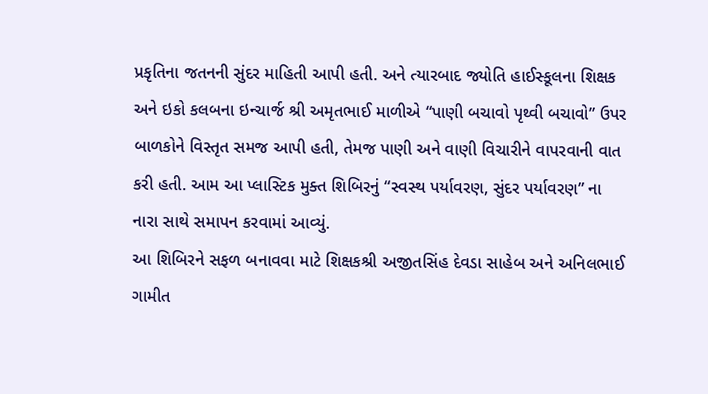પ્રકૃતિના જતનની સુંદર માહિતી આપી હતી. અને ત્યારબાદ જ્યોતિ હાઈસ્કૂલના શિક્ષક અને ઇકો કલબના ઇન્ચાર્જ શ્રી અમૃતભાઈ માળીએ “પાણી બચાવો પૃથ્વી બચાવો” ઉપર બાળકોને વિસ્તૃત સમજ આપી હતી, તેમજ પાણી અને વાણી વિચારીને વાપરવાની વાત કરી હતી. આમ આ પ્લાસ્ટિક મુક્ત શિબિરનું “સ્વસ્થ પર્યાવરણ, સુંદર પર્યાવરણ” ના નારા સાથે સમાપન કરવામાં આવ્યું.
આ શિબિરને સફળ બનાવવા માટે શિક્ષકશ્રી અજીતસિંહ દેવડા સાહેબ અને અનિલભાઈ ગામીત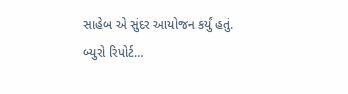સાહેબ એ સુંદર આયોજન કર્યું હતું.
બ્યુરો રિપોર્ટ…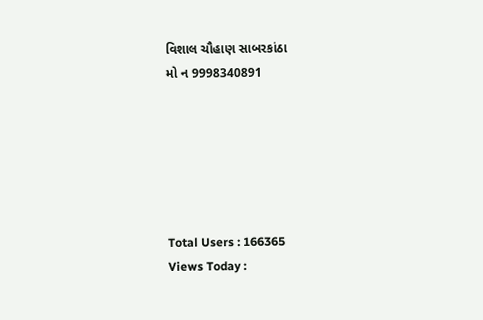વિશાલ ચૌહાણ સાબરકાંઠા
મો ન 9998340891






Total Users : 166365
Views Today :